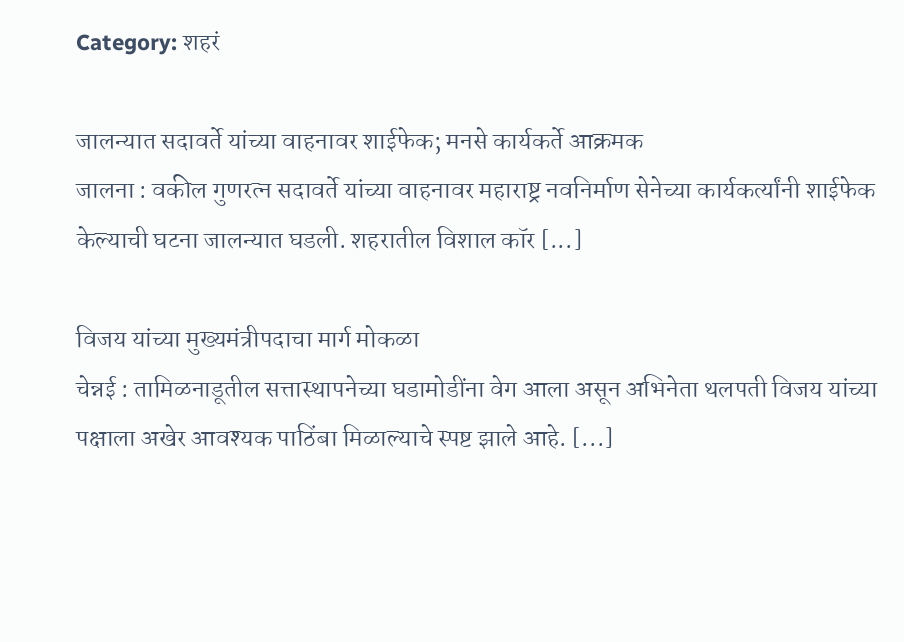Category: शहरं

जालन्यात सदावर्ते यांच्या वाहनावर शाईफेक; मनसे कार्यकर्ते आक्रमक
जालना : वकील गुणरत्न सदावर्ते यांच्या वाहनावर महाराष्ट्र नवनिर्माण सेनेच्या कार्यकर्त्यांनी शाईफेक केल्याची घटना जालन्यात घडली. शहरातील विशाल कॉर [...]

विजय यांच्या मुख्यमंत्रीपदाचा मार्ग मोकळा
चेन्नई : तामिळनाडूतील सत्तास्थापनेच्या घडामोडींना वेग आला असून अभिनेता थलपती विजय यांच्या पक्षाला अखेर आवश्यक पाठिंबा मिळाल्याचे स्पष्ट झाले आहे. [...]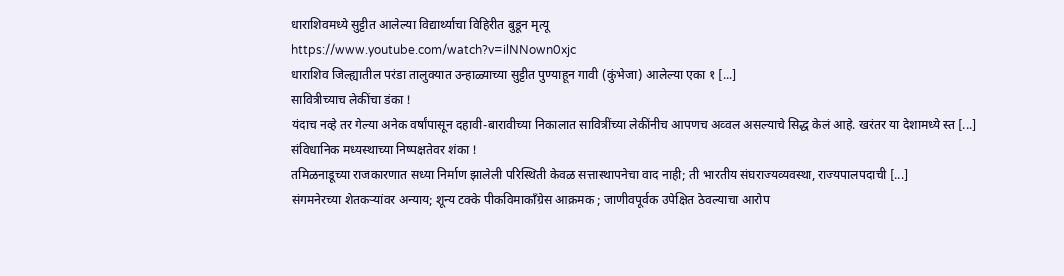धाराशिवमध्ये सुट्टीत आलेल्या विद्यार्थ्याचा विहिरीत बुडून मृत्यू
https://www.youtube.com/watch?v=ilNNown0xjc
धाराशिव जिल्ह्यातील परंडा तालुक्यात उन्हाळ्याच्या सुट्टीत पुण्याहून गावी (कुंभेजा) आलेल्या एका १ [...]
सावित्रीच्याच लेकींचा डंका !
यंदाच नव्हे तर गेल्या अनेक वर्षांपासून दहावी-बारावीच्या निकालात सावित्रींच्या लेकींनीच आपणच अव्वल असल्याचे सिद्ध केलं आहे. खरंतर या देशामध्ये स्त [...]
संविधानिक मध्यस्थाच्या निष्पक्षतेवर शंका !
तमिळनाडूच्या राजकारणात सध्या निर्माण झालेली परिस्थिती केवळ सत्तास्थापनेचा वाद नाही; ती भारतीय संघराज्यव्यवस्था, राज्यपालपदाची [...]
संगमनेरच्या शेतकऱ्यांवर अन्याय; शून्य टक्के पीकविमाकाँग्रेस आक्रमक ; जाणीवपूर्वक उपेक्षित ठेवल्याचा आरोप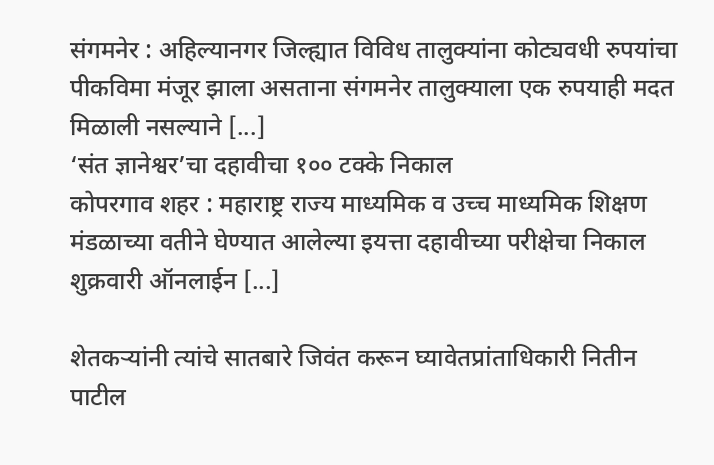संगमनेर : अहिल्यानगर जिल्ह्यात विविध तालुक्यांना कोट्यवधी रुपयांचा पीकविमा मंजूर झाला असताना संगमनेर तालुक्याला एक रुपयाही मदत मिळाली नसल्याने [...]
‘संत ज्ञानेश्वर’चा दहावीचा १०० टक्के निकाल
कोपरगाव शहर : महाराष्ट्र राज्य माध्यमिक व उच्च माध्यमिक शिक्षण मंडळाच्या वतीने घेण्यात आलेल्या इयत्ता दहावीच्या परीक्षेचा निकाल शुक्रवारी ऑनलाईन [...]

शेतकऱ्यांनी त्यांचे सातबारे जिवंत करून घ्यावेतप्रांताधिकारी नितीन पाटील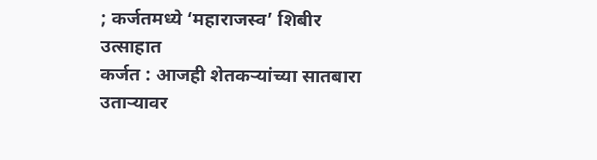; कर्जतमध्ये ‘महाराजस्व’ शिबीर उत्साहात
कर्जत : आजही शेतकऱ्यांच्या सातबारा उताऱ्यावर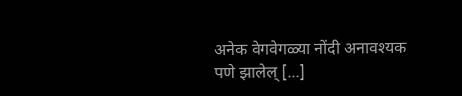अनेक वेगवेगळ्या नोंदी अनावश्यक पणे झालेल् [...]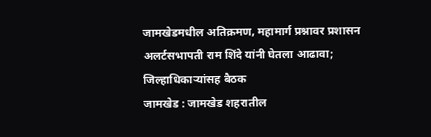जामखेडमधील अतिक्रमण, महामार्ग प्रश्नावर प्रशासन अलर्टसभापती राम शिंदे यांनी घेतला आढावा; जिल्हाधिकाऱ्यांसह बैठक
जामखेड : जामखेड शहरातील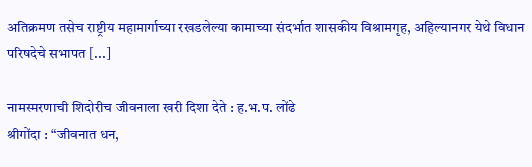अतिक्रमण तसेच राष्ट्रीय महामार्गाच्या रखडलेल्या कामाच्या संदर्भात शासकीय विश्रामगृह, अहिल्यानगर येथे विधान परिषदेचे सभापत [...]

नामस्मरणाची शिदोरीच जीवनाला खरी दिशा देते : ह.भ.प. लोंढे
श्रीगोंदा : “जीवनात धन,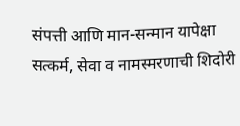संपत्ती आणि मान-सन्मान यापेक्षा सत्कर्म, सेवा व नामस्मरणाची शिदोरी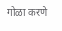गोळा करणे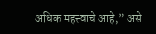अधिक महत्त्वाचे आहे,” असे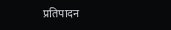प्रतिपादन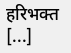हरिभक्त [...]